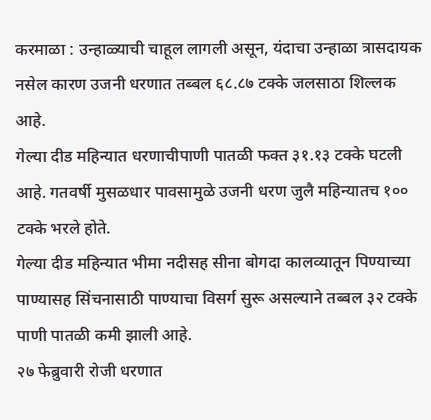करमाळा : उन्हाळ्याची चाहूल लागली असून, यंदाचा उन्हाळा त्रासदायक नसेल कारण उजनी धरणात तब्बल ६८.८७ टक्के जलसाठा शिल्लक आहे.
गेल्या दीड महिन्यात धरणाचीपाणी पातळी फक्त ३१.१३ टक्के घटली आहे. गतवर्षी मुसळधार पावसामुळे उजनी धरण जुलै महिन्यातच १०० टक्के भरले होते.
गेल्या दीड महिन्यात भीमा नदीसह सीना बोगदा कालव्यातून पिण्याच्या पाण्यासह सिंचनासाठी पाण्याचा विसर्ग सुरू असल्याने तब्बल ३२ टक्के पाणी पातळी कमी झाली आहे.
२७ फेब्रुवारी रोजी धरणात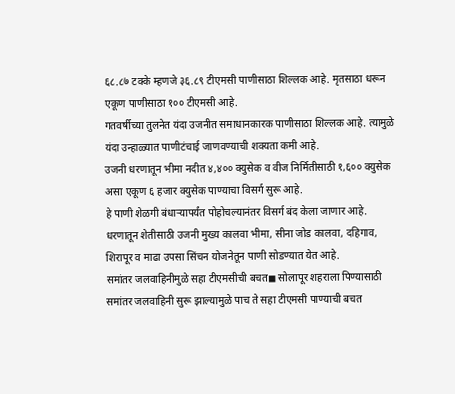६८.८७ टक्के म्हणजे ३६.८९ टीएमसी पाणीसाठा शिल्लक आहे. मृतसाठा धरून एकूण पाणीसाठा १०० टीएमसी आहे.
गतवर्षीच्या तुलनेत यंदा उजनीत समाधानकारक पाणीसाठा शिल्लक आहे. त्यामुळे यंदा उन्हाळ्यात पाणीटंचाई जाणवण्याची शक्यता कमी आहे.
उजनी धरणातून भीमा नदीत ४,४०० क्युसेक व वीज निर्मितीसाठी १,६०० क्युसेक असा एकूण ६ हजार क्युसेक पाण्याचा विसर्ग सुरू आहे.
हे पाणी शेळगी बंधाऱ्यापर्यंत पोहोचल्यानंतर विसर्ग बंद केला जाणार आहे. धरणातून शेतीसाठी उजनी मुख्य कालवा भीमा, सीना जोड कालवा, दहिगाव, शिरापूर व माढा उपसा सिंचन योजनेतून पाणी सोडण्यात येत आहे.
समांतर जलवाहिनीमुळे सहा टीएमसीची बचत◼ सोलापूर शहराला पिण्यासाठी समांतर जलवाहिनी सुरू झाल्यामुळे पाच ते सहा टीएमसी पाण्याची बचत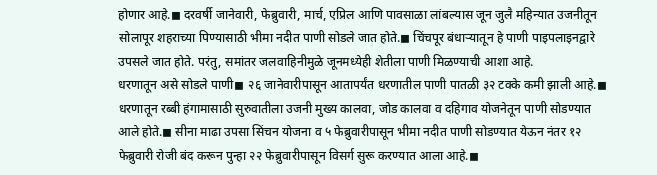होणार आहे.◼ दरवर्षी जानेवारी, फेब्रुवारी, मार्च, एप्रिल आणि पावसाळा लांबल्यास जून जुलै महिन्यात उजनीतून सोलापूर शहराच्या पिण्यासाठी भीमा नदीत पाणी सोडले जात होते.◼ चिंचपूर बंधाऱ्यातून हे पाणी पाइपलाइनद्वारे उपसले जात होते. परंतु, समांतर जलवाहिनीमुळे जूनमध्येही शेतीला पाणी मिळण्याची आशा आहे.
धरणातून असे सोडले पाणी◼ २६ जानेवारीपासून आतापर्यंत धरणातील पाणी पातळी ३२ टक्के कमी झाली आहे.◼ धरणातून रब्बी हंगामासाठी सुरुवातीला उजनी मुख्य कालवा, जोड कालवा व दहिगाव योजनेतून पाणी सोडण्यात आले होते.◼ सीना माढा उपसा सिंचन योजना व ५ फेब्रुवारीपासून भीमा नदीत पाणी सोडण्यात येऊन नंतर १२ फेब्रुवारी रोजी बंद करून पुन्हा २२ फेब्रुवारीपासून विसर्ग सुरू करण्यात आला आहे.◼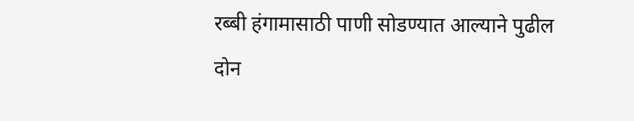रब्बी हंगामासाठी पाणी सोडण्यात आल्याने पुढील दोन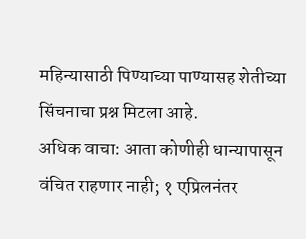महिन्यासाठी पिण्याच्या पाण्यासह शेतीच्या सिंचनाचा प्रश्न मिटला आहे.
अधिक वाचा: आता कोणीही धान्यापासून वंचित राहणार नाही; १ एप्रिलनंतर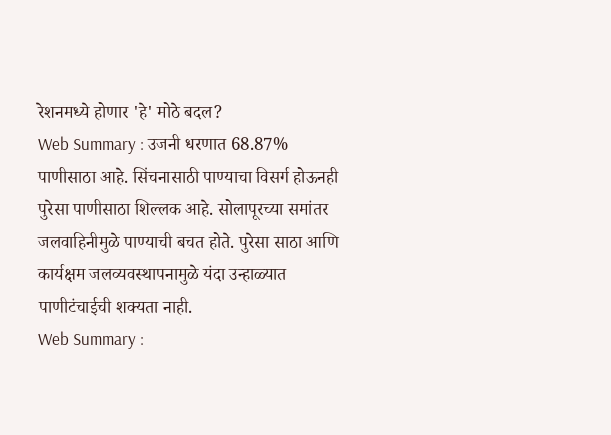रेशनमध्ये होणार 'हे' मोठे बदल?
Web Summary : उजनी धरणात 68.87% पाणीसाठा आहे. सिंचनासाठी पाण्याचा विसर्ग होऊनही पुरेसा पाणीसाठा शिल्लक आहे. सोलापूरच्या समांतर जलवाहिनीमुळे पाण्याची बचत होते. पुरेसा साठा आणि कार्यक्षम जलव्यवस्थापनामुळे यंदा उन्हाळ्यात पाणीटंचाईची शक्यता नाही.
Web Summary :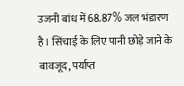उजनी बांध में 68.87% जल भंडारण है। सिंचाई के लिए पानी छोड़े जाने के बावजूद, पर्याप्त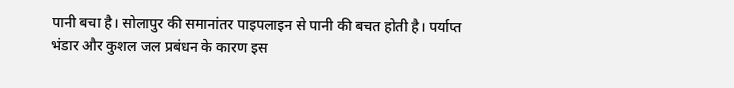पानी बचा है। सोलापुर की समानांतर पाइपलाइन से पानी की बचत होती है। पर्याप्त भंडार और कुशल जल प्रबंधन के कारण इस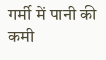गर्मी में पानी की कमी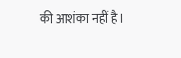की आशंका नहीं है।